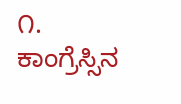೧. ಕಾಂಗ್ರೆಸ್ಸಿನ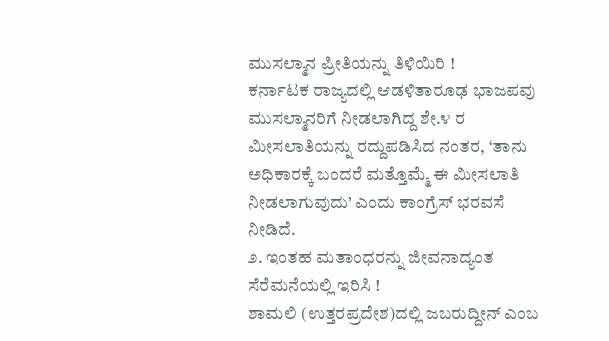ಮುಸಲ್ಮಾನ ಪ್ರೀತಿಯನ್ನು ತಿಳಿಯಿರಿ !
ಕರ್ನಾಟಕ ರಾಜ್ಯದಲ್ಲಿ ಆಡಳಿತಾರೂಢ ಭಾಜಪವು ಮುಸಲ್ಮಾನರಿಗೆ ನೀಡಲಾಗಿದ್ದ ಶೇ.೪ ರ ಮೀಸಲಾತಿಯನ್ನು ರದ್ದುಪಡಿಸಿದ ನಂತರ, ‘ತಾನು ಅಧಿಕಾರಕ್ಕೆ ಬಂದರೆ ಮತ್ತೊಮ್ಮೆ ಈ ಮೀಸಲಾತಿ ನೀಡಲಾಗುವುದು’ ಎಂದು ಕಾಂಗ್ರೆಸ್ ಭರವಸೆ ನೀಡಿದೆ.
೨. ಇಂತಹ ಮತಾಂಧರನ್ನು ಜೀವನಾದ್ಯಂತ ಸೆರೆಮನೆಯಲ್ಲಿ ಇರಿಸಿ !
ಶಾಮಲಿ (ಉತ್ತರಪ್ರದೇಶ)ದಲ್ಲಿ ಜಬರುದ್ದೀನ್ ಎಂಬ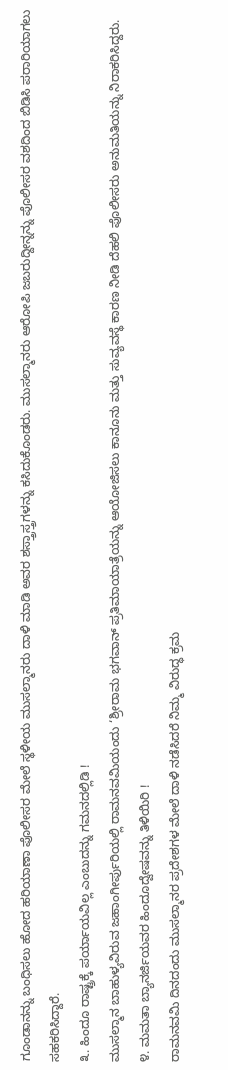ಗೂಂಡಾನನ್ನು ಬಂಧಿಸಲು ಹೋದ ಹರಿಯಾಣಾ ಪೊಲೀಸರ ಮೇಲೆ ಸ್ಥಳೀಯ ಮುಸಲ್ಮಾನರು ದಾಳಿ ಮಾಡಿ ಅವರ ಶಸ್ತ್ರಾಸ್ತ್ರಗಳನ್ನು ಕಸಿದುಕೊಂಡರು. ಮುಸಲ್ಮಾನರು ಆರೋಪಿ ಜಬರುದ್ದೀನ್ನನ್ನು ಪೊಲೀಸರ ವಶದಿಂದ ಬಿಡಿಸಿ ಪರಾರಿಯಾಗಲು ಸಹಕರಿಸಿದ್ದಾರೆ.
೩. ಹಿಂದೂ ರಾಷ್ಟ್ರಕ್ಕೆ ಪರ್ಯಾಯವಿಲ್ಲ ಎಂಬುದನ್ನು ಗಮನದಲ್ಲಿಡಿ !
ಮುಸಲ್ಮಾನ ಬಾಹುಳ್ಯವಿರುವ ಜಹಾಂಗೀರ್ಪುರಿಯಲ್ಲಿ ರಾಮನವಮಿಯಂದು ‘ಶ್ರೀರಾಮ ಭಗವಾನ್ ಪ್ರತಿಮಾಯಾತ್ರೆಯನ್ನು ಆಯೋಜಿಸಲು ಕಾನೂನು ಮತ್ತು ಸುವ್ಯವಸ್ಥೆ ಕಾರಣ ನೀಡಿ ದೆಹಲಿ ಪೊಲೀಸರು ಅನುಮತಿಯನ್ನು ನಿರಾಕರಿಸಿದ್ದರು.
೪. ಮಮತಾ ಬ್ಯಾನರ್ಜಿಯವರ ಹಿಂದೂದ್ವೇಷವನ್ನು ತಿಳಿಯಿರಿ !
ರಾಮನವಮಿ ದಿನದಂದು ಮುಸಲ್ಮಾನರ ಪ್ರದೇಶಗಳ ಮೇಲೆ ದಾಳಿ ನಡೆಸಿದರೆ ನಿಮ್ಮ ವಿರುದ್ಧ ಕ್ರಮ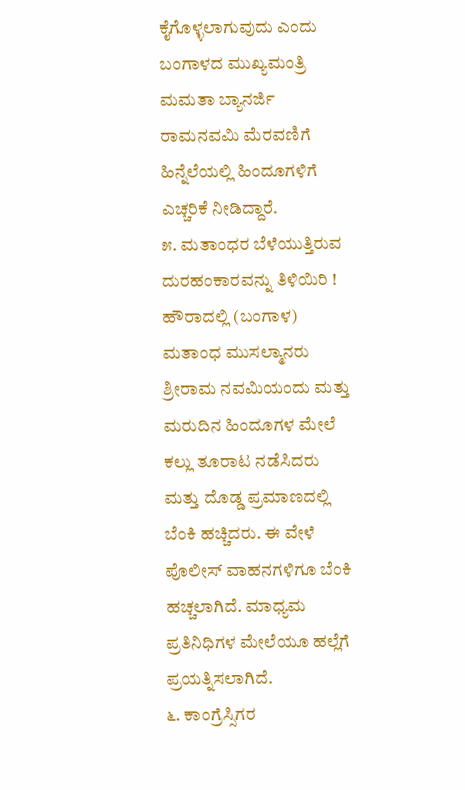ಕೈಗೊಳ್ಳಲಾಗುವುದು ಎಂದು ಬಂಗಾಳದ ಮುಖ್ಯಮಂತ್ರಿ ಮಮತಾ ಬ್ಯಾನರ್ಜಿ ರಾಮನವಮಿ ಮೆರವಣಿಗೆ ಹಿನ್ನೆಲೆಯಲ್ಲಿ ಹಿಂದೂಗಳಿಗೆ ಎಚ್ಚರಿಕೆ ನೀಡಿದ್ದಾರೆ.
೫. ಮತಾಂಧರ ಬೆಳೆಯುತ್ತಿರುವ ದುರಹಂಕಾರವನ್ನು ತಿಳಿಯಿರಿ !
ಹೌರಾದಲ್ಲಿ (ಬಂಗಾಳ) ಮತಾಂಧ ಮುಸಲ್ಮಾನರು ಶ್ರೀರಾಮ ನವಮಿಯಂದು ಮತ್ತು ಮರುದಿನ ಹಿಂದೂಗಳ ಮೇಲೆ ಕಲ್ಲು ತೂರಾಟ ನಡೆಸಿದರು ಮತ್ತು ದೊಡ್ಡ ಪ್ರಮಾಣದಲ್ಲಿ ಬೆಂಕಿ ಹಚ್ಚಿದರು. ಈ ವೇಳೆ ಪೊಲೀಸ್ ವಾಹನಗಳಿಗೂ ಬೆಂಕಿ ಹಚ್ಚಲಾಗಿದೆ. ಮಾಧ್ಯಮ ಪ್ರತಿನಿಧಿಗಳ ಮೇಲೆಯೂ ಹಲ್ಲೆಗೆ ಪ್ರಯತ್ನಿಸಲಾಗಿದೆ.
೬. ಕಾಂಗ್ರೆಸ್ಸಿಗರ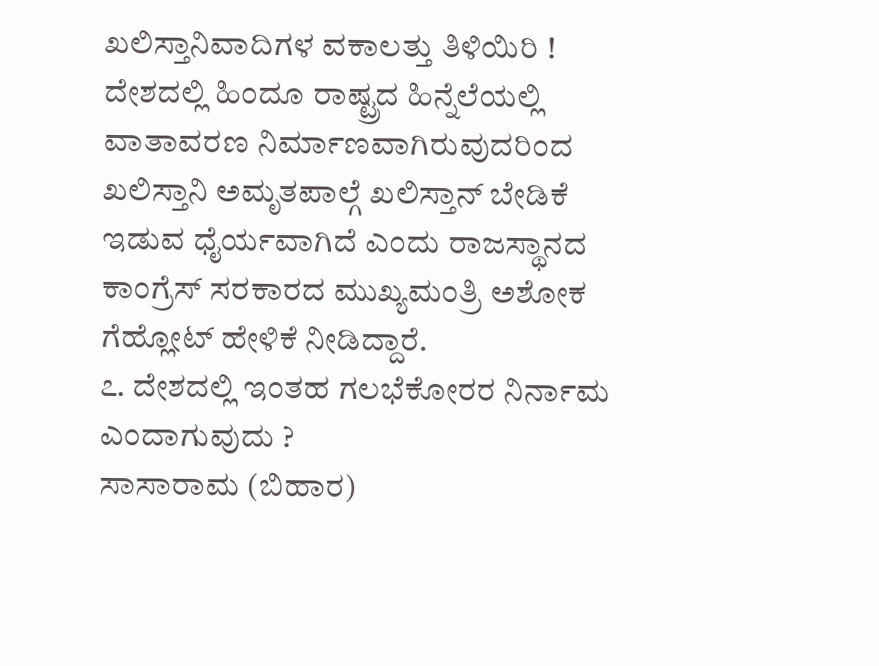ಖಲಿಸ್ತಾನಿವಾದಿಗಳ ವಕಾಲತ್ತು ತಿಳಿಯಿರಿ !
ದೇಶದಲ್ಲಿ ಹಿಂದೂ ರಾಷ್ಟ್ರದ ಹಿನ್ನೆಲೆಯಲ್ಲಿ ವಾತಾವರಣ ನಿರ್ಮಾಣವಾಗಿರುವುದರಿಂದ ಖಲಿಸ್ತಾನಿ ಅಮೃತಪಾಲ್ಗೆ ಖಲಿಸ್ತಾನ್ ಬೇಡಿಕೆ ಇಡುವ ಧೈರ್ಯವಾಗಿದೆ ಎಂದು ರಾಜಸ್ಥಾನದ ಕಾಂಗ್ರೆಸ್ ಸರಕಾರದ ಮುಖ್ಯಮಂತ್ರಿ ಅಶೋಕ ಗೆಹ್ಲೋಟ್ ಹೇಳಿಕೆ ನೀಡಿದ್ದಾರೆ.
೭. ದೇಶದಲ್ಲಿ ಇಂತಹ ಗಲಭೆಕೋರರ ನಿರ್ನಾಮ ಎಂದಾಗುವುದು ?
ಸಾಸಾರಾಮ (ಬಿಹಾರ)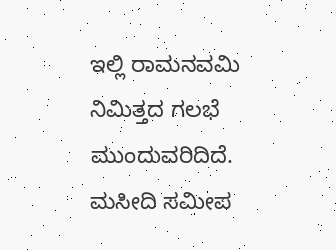ಇಲ್ಲಿ ರಾಮನವಮಿ ನಿಮಿತ್ತದ ಗಲಭೆ ಮುಂದುವರಿದಿದೆ. ಮಸೀದಿ ಸಮೀಪ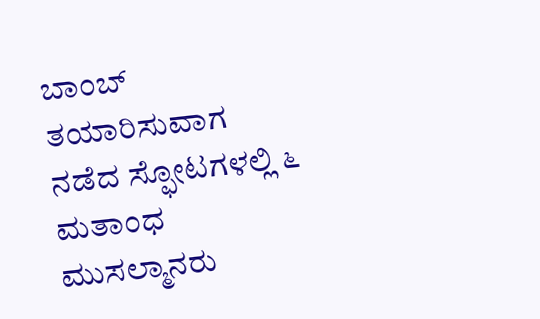ಬಾಂಬ್ ತಯಾರಿಸುವಾಗ ನಡೆದ ಸ್ಫೋಟಗಳಲ್ಲಿ ೬ ಮತಾಂಧ ಮುಸಲ್ಮಾನರು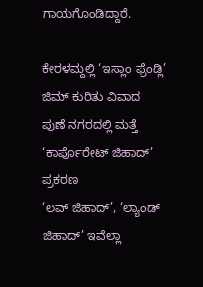ಗಾಯಗೊಂಡಿದ್ದಾರೆ.

ಕೇರಳಮ್ದಲ್ಲಿ ‘ಇಸ್ಲಾಂ ಫ್ರೆಂಡ್ಲಿ’ ಜಿಮ್ ಕುರಿತು ವಿವಾದ
ಪುಣೆ ನಗರದಲ್ಲಿ ಮತ್ತೆ ‘ಕಾರ್ಪೊರೇಟ್ ಜಿಹಾದ್’ ಪ್ರಕರಣ
‘ಲವ್ ಜಿಹಾದ್’, ‘ಲ್ಯಾಂಡ್ ಜಿಹಾದ್’ ಇವೆಲ್ಲಾ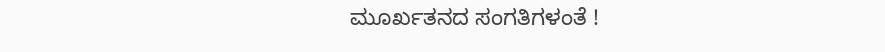ಮೂರ್ಖತನದ ಸಂಗತಿಗಳಂತೆ !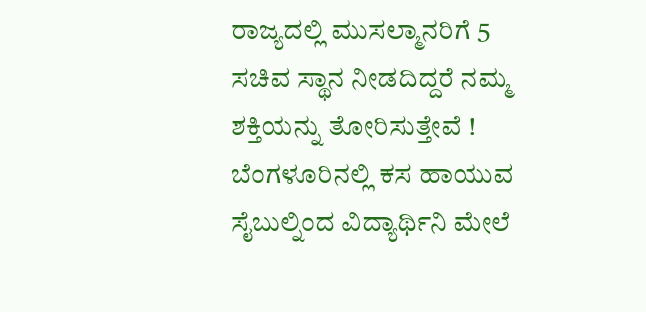ರಾಜ್ಯದಲ್ಲಿ ಮುಸಲ್ಮಾನರಿಗೆ 5 ಸಚಿವ ಸ್ಥಾನ ನೀಡದಿದ್ದರೆ ನಮ್ಮ ಶಕ್ತಿಯನ್ನು ತೋರಿಸುತ್ತೇವೆ !
ಬೆಂಗಳೂರಿನಲ್ಲಿ ಕಸ ಹಾಯುವ ಸೈಬುಲ್ನಿಂದ ವಿದ್ಯಾರ್ಥಿನಿ ಮೇಲೆ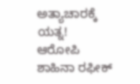ಅತ್ಯಾಚಾರಕ್ಕೆ ಯತ್ನ!
ಆರೋಪಿ ಶಾಹಿನಾ ರಫೀಕ್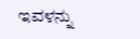ಇವಳನ್ನು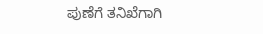ಪುಣೆಗೆ ತನಿಖೆಗಾಗಿ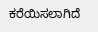ಕರೆಯಿಸಲಾಗಿದೆ